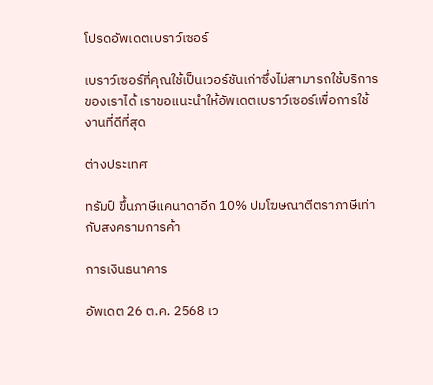โปรดอัพเดตเบราว์เซอร์

เบราว์เซอร์ที่คุณใช้เป็นเวอร์ชันเก่าซึ่งไม่สามารถใช้บริการของเราได้ เราขอแนะนำให้อัพเดตเบราว์เซอร์เพื่อการใช้งานที่ดีที่สุด

ต่างประเทศ

ทรัมป์ ขึ้นภาษีแคนาดาอีก 10% ปมโฆษณาตีตราภาษีเท่ากับสงครามการค้า

การเงินธนาคาร

อัพเดต 26 ต.ค. 2568 เว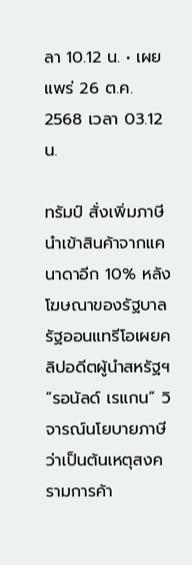ลา 10.12 น. • เผยแพร่ 26 ต.ค. 2568 เวลา 03.12 น.

ทรัมป์ สั่งเพิ่มภาษีนำเข้าสินค้าจากแคนาดาอีก 10% หลังโฆษณาของรัฐบาลรัฐออนแทรีโอเผยคลิปอดีตผู้นำสหรัฐฯ “รอนัลด์ เรแกน” วิจารณ์นโยบายภาษีว่าเป็นต้นเหตุสงครามการค้า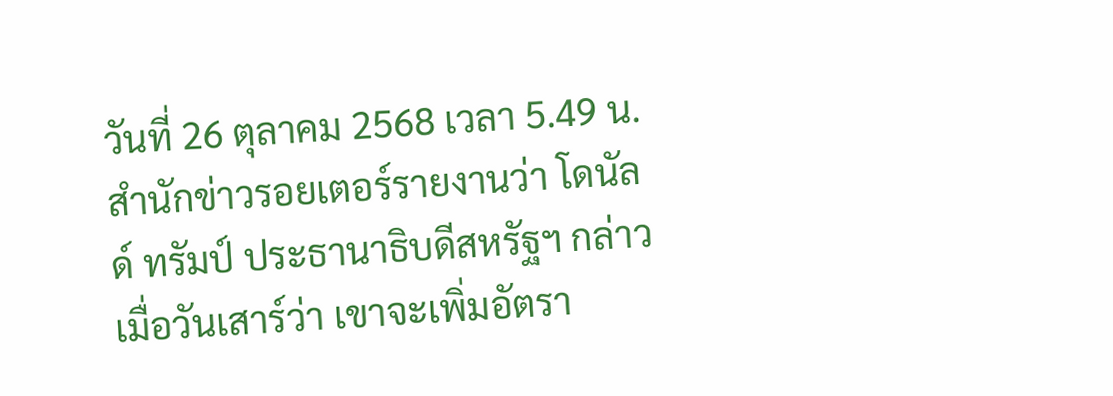วันที่ 26 ตุลาคม 2568 เวลา 5.49 น. สำนักข่าวรอยเตอร์รายงานว่า โดนัลด์ ทรัมป์ ประธานาธิบดีสหรัฐฯ กล่าวเมื่อวันเสาร์ว่า เขาจะเพิ่มอัตรา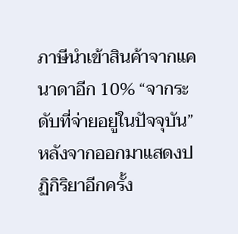ภาษีนำเข้าสินค้าจากแคนาดาอีก 10% “จากระดับที่จ่ายอยู่ในปัจจุบัน” หลังจากออกมาแสดงปฏิกิริยาอีกครั้ง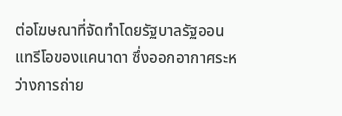ต่อโฆษณาที่จัดทำโดยรัฐบาลรัฐออนแทรีโอของแคนาดา ซึ่งออกอากาศระหว่างการถ่าย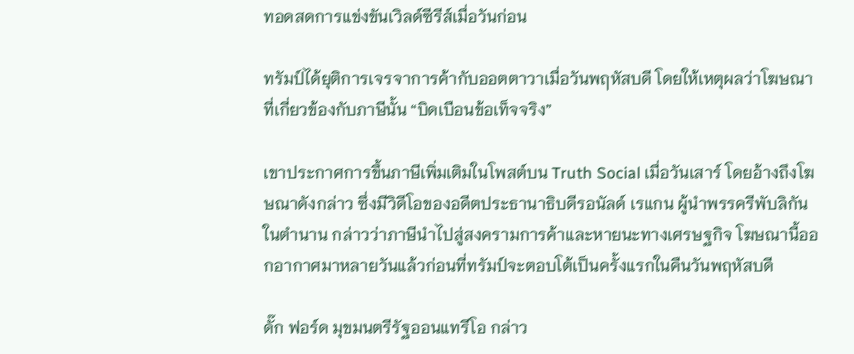ทอดสดการแข่งขันเวิลด์ซีรีส์เมื่อวันก่อน

ทรัมป์ได้ยุติการเจรจาการค้ากับออตตาวาเมื่อวันพฤหัสบดี โดยให้เหตุผลว่าโฆษณาที่เกี่ยวข้องกับภาษีนั้น “บิดเบือนข้อเท็จจริง”

เขาประกาศการขึ้นภาษีเพิ่มเติมในโพสต์บน Truth Social เมื่อวันเสาร์ โดยอ้างถึงโฆษณาดังกล่าว ซึ่งมีวิดีโอของอดีตประธานาธิบดีรอนัลด์ เรแกน ผู้นำพรรครีพับลิกันในตำนาน กล่าวว่าภาษีนำไปสู่สงครามการค้าและหายนะทางเศรษฐกิจ โฆษณานี้ออกอากาศมาหลายวันแล้วก่อนที่ทรัมป์จะตอบโต้เป็นครั้งแรกในคืนวันพฤหัสบดี

ดั๊ก ฟอร์ด มุขมนตรีรัฐออนแทรีโอ กล่าว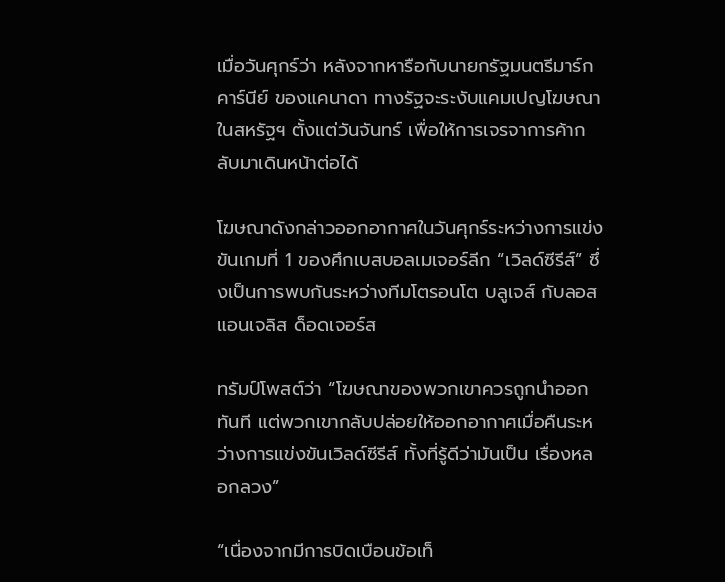เมื่อวันศุกร์ว่า หลังจากหารือกับนายกรัฐมนตรีมาร์ก คาร์นีย์ ของแคนาดา ทางรัฐจะระงับแคมเปญโฆษณาในสหรัฐฯ ตั้งแต่วันจันทร์ เพื่อให้การเจรจาการค้ากลับมาเดินหน้าต่อได้

โฆษณาดังกล่าวออกอากาศในวันศุกร์ระหว่างการแข่งขันเกมที่ 1 ของศึกเบสบอลเมเจอร์ลีก “เวิลด์ซีรีส์” ซึ่งเป็นการพบกันระหว่างทีมโตรอนโต บลูเจส์ กับลอสแอนเจลิส ด็อดเจอร์ส

ทรัมป์โพสต์ว่า “โฆษณาของพวกเขาควรถูกนำออก ทันที แต่พวกเขากลับปล่อยให้ออกอากาศเมื่อคืนระหว่างการแข่งขันเวิลด์ซีรีส์ ทั้งที่รู้ดีว่ามันเป็น เรื่องหลอกลวง”

“เนื่องจากมีการบิดเบือนข้อเท็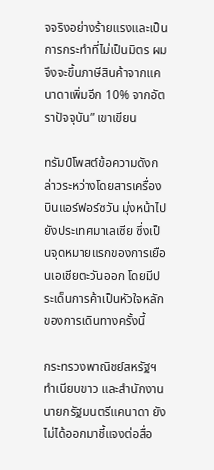จจริงอย่างร้ายแรงและเป็นการกระทำที่ไม่เป็นมิตร ผมจึงจะขึ้นภาษีสินค้าจากแคนาดาเพิ่มอีก 10% จากอัตราปัจจุบัน” เขาเขียน

ทรัมป์โพสต์ข้อความดังกล่าวระหว่างโดยสารเครื่องบินแอร์ฟอร์ซวัน มุ่งหน้าไปยังประเทศมาเลเซีย ซึ่งเป็นจุดหมายแรกของการเยือนเอเชียตะวันออก โดยมีประเด็นการค้าเป็นหัวใจหลักของการเดินทางครั้งนี้

กระทรวงพาณิชย์สหรัฐฯ ทำเนียบขาว และสำนักงานนายกรัฐมนตรีแคนาดา ยังไม่ได้ออกมาชี้แจงต่อสื่อ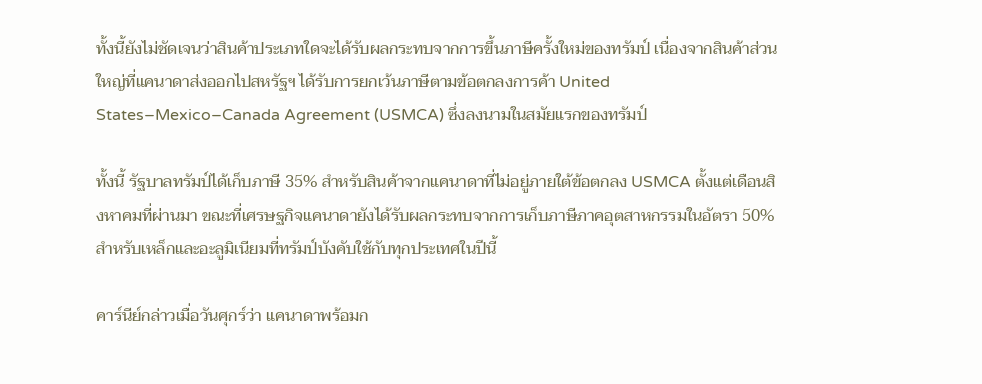ทั้งนี้ยังไม่ชัดเจนว่าสินค้าประเภทใดจะได้รับผลกระทบจากการขึ้นภาษีครั้งใหม่ของทรัมป์ เนื่องจากสินค้าส่วนใหญ่ที่แคนาดาส่งออกไปสหรัฐฯ ได้รับการยกเว้นภาษีตามข้อตกลงการค้า United States–Mexico–Canada Agreement (USMCA) ซึ่งลงนามในสมัยแรกของทรัมป์

ทั้งนี้ รัฐบาลทรัมป์ได้เก็บภาษี 35% สำหรับสินค้าจากแคนาดาที่ไม่อยู่ภายใต้ข้อตกลง USMCA ตั้งแต่เดือนสิงหาคมที่ผ่านมา ขณะที่เศรษฐกิจแคนาดายังได้รับผลกระทบจากการเก็บภาษีภาคอุตสาหกรรมในอัตรา 50% สำหรับเหล็กและอะลูมิเนียมที่ทรัมป์บังคับใช้กับทุกประเทศในปีนี้

คาร์นีย์กล่าวเมื่อวันศุกร์ว่า แคนาดาพร้อมก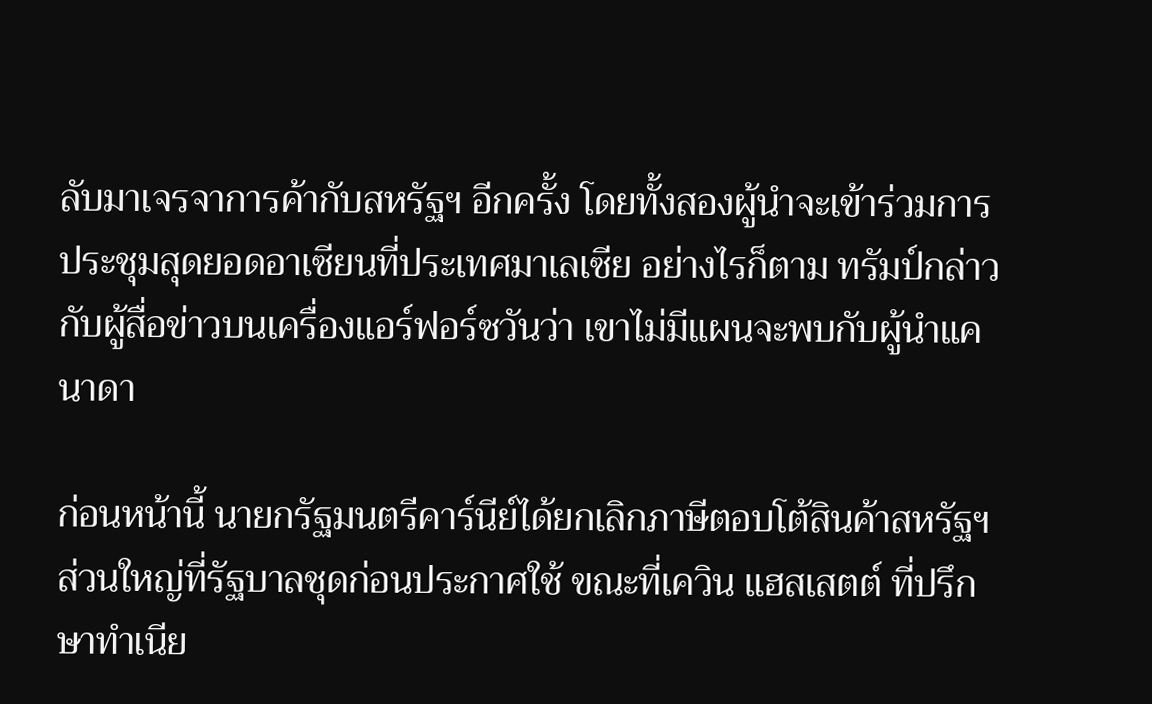ลับมาเจรจาการค้ากับสหรัฐฯ อีกครั้ง โดยทั้งสองผู้นำจะเข้าร่วมการประชุมสุดยอดอาเซียนที่ประเทศมาเลเซีย อย่างไรก็ตาม ทรัมป์กล่าวกับผู้สื่อข่าวบนเครื่องแอร์ฟอร์ซวันว่า เขาไม่มีแผนจะพบกับผู้นำแคนาดา

ก่อนหน้านี้ นายกรัฐมนตรีคาร์นีย์ได้ยกเลิกภาษีตอบโต้สินค้าสหรัฐฯ ส่วนใหญ่ที่รัฐบาลชุดก่อนประกาศใช้ ขณะที่เควิน แฮสเสตต์ ที่ปรึกษาทำเนีย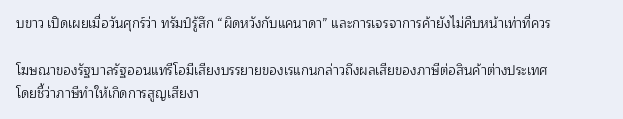บขาว เปิดเผยเมื่อวันศุกร์ว่า ทรัมป์รู้สึก “ผิดหวังกับแคนาดา” และการเจรจาการค้ายังไม่คืบหน้าเท่าที่ควร

โฆษณาของรัฐบาลรัฐออนแทรีโอมีเสียงบรรยายของเรแกนกล่าวถึงผลเสียของภาษีต่อสินค้าต่างประเทศ โดยชี้ว่าภาษีทำให้เกิดการสูญเสียงา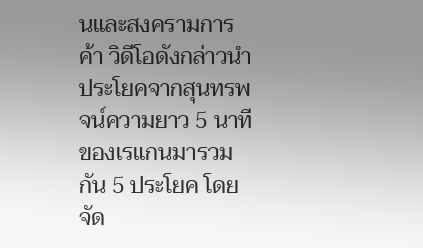นและสงครามการค้า วิดีโอดังกล่าวนำประโยคจากสุนทรพจน์ความยาว 5 นาทีของเรแกนมารวมกัน 5 ประโยค โดยจัด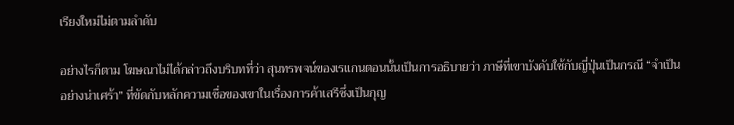เรียงใหม่ไม่ตามลำดับ

อย่างไรก็ตาม โฆษณาไม่ได้กล่าวถึงบริบทที่ว่า สุนทรพจน์ของเรแกนตอนนั้นเป็นการอธิบายว่า ภาษีที่เขาบังคับใช้กับญี่ปุ่นเป็นกรณี “จำเป็นอย่างน่าเศร้า” ที่ขัดกับหลักความเชื่อของเขาในเรื่องการค้าเสรีซึ่งเป็นกุญ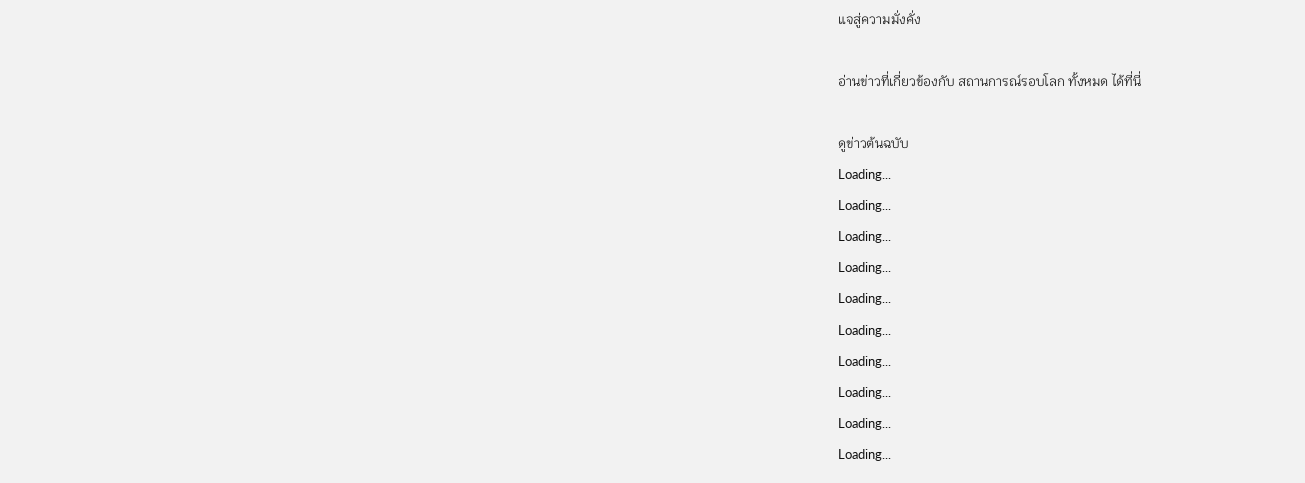แจสู่ความมั่งคั่ง

อ่านข่าวที่เกี่ยวข้องกับ สถานการณ์รอบโลก ทั้งหมด ได้ที่นี่

ดูข่าวต้นฉบับ
Loading...
Loading...
Loading...
Loading...
Loading...
Loading...
Loading...
Loading...
Loading...
Loading...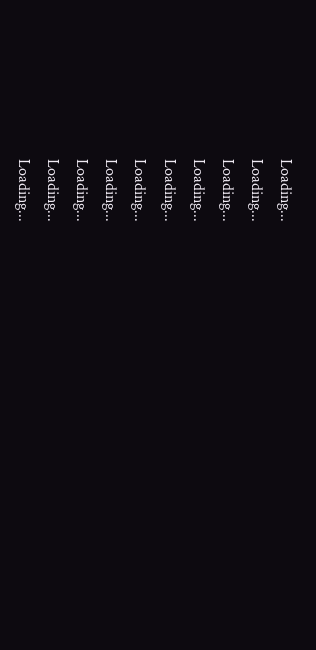Loading...
Loading...
Loading...
Loading...
Loading...
Loading...
Loading...
Loading...
Loading...
Loading...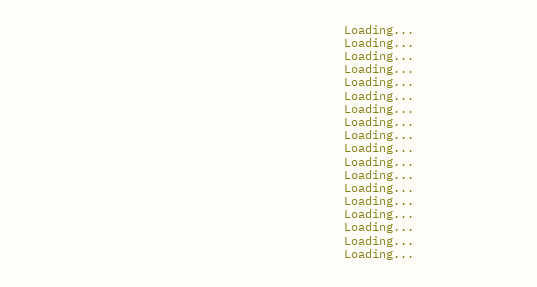Loading...
Loading...
Loading...
Loading...
Loading...
Loading...
Loading...
Loading...
Loading...
Loading...
Loading...
Loading...
Loading...
Loading...
Loading...
Loading...
Loading...
Loading...